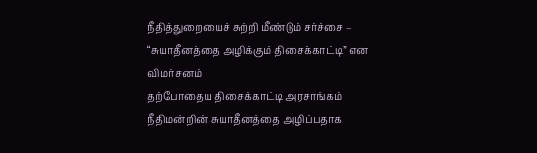நீதித்துறையைச் சுற்றி மீண்டும் சர்ச்சை – “சுயாதீனத்தை அழிக்கும் திசைக்காட்டி” என விமர்சனம்
தற்போதைய திசைக்காட்டி அரசாங்கம் நீதிமன்றின் சுயாதீனத்தை அழிப்பதாக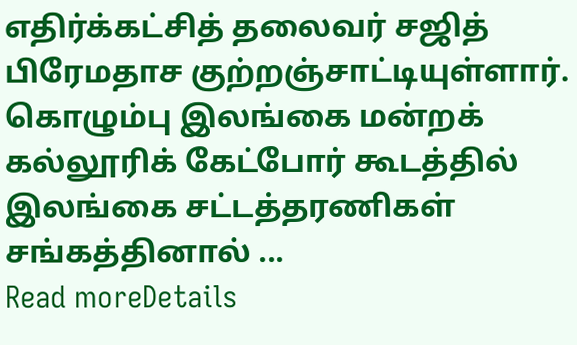எதிர்க்கட்சித் தலைவர் சஜித் பிரேமதாச குற்றஞ்சாட்டியுள்ளார். கொழும்பு இலங்கை மன்றக் கல்லூரிக் கேட்போர் கூடத்தில் இலங்கை சட்டத்தரணிகள் சங்கத்தினால் ...
Read moreDetails